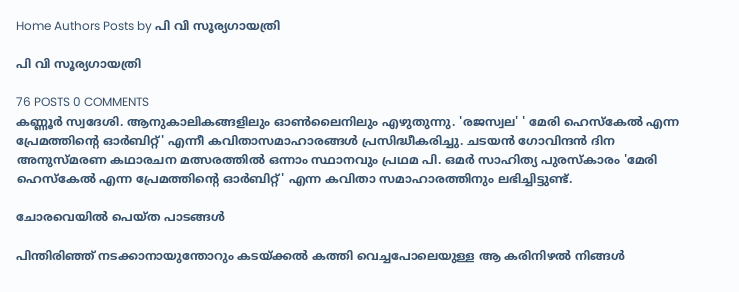Home Authors Posts by പി വി സൂര്യഗായത്രി

പി വി സൂര്യഗായത്രി

76 POSTS 0 COMMENTS
കണ്ണൂർ സ്വദേശി. ആനുകാലികങ്ങളിലും ഓൺലൈനിലും എഴുതുന്നു. 'രജസ്വല' ' മേരി ഹെസ്കേൽ എന്ന പ്രേമത്തിന്റെ ഓർബിറ്റ്' എന്നീ കവിതാസമാഹാരങ്ങൾ പ്രസിദ്ധീകരിച്ചു. ചടയൻ ഗോവിന്ദൻ ദിന അനുസ്മരണ കഥാരചന മത്സരത്തിൽ ഒന്നാം സ്ഥാനവും പ്രഥമ പി. ഒമർ സാഹിത്യ പുരസ്‌കാരം 'മേരി ഹെസ്കേൽ എന്ന പ്രേമത്തിന്റെ ഓർബിറ്റ്' എന്ന കവിതാ സമാഹാരത്തിനും ലഭിച്ചിട്ടുണ്ട്.

ചോരവെയിൽ പെയ്ത പാടങ്ങൾ

പിന്തിരിഞ്ഞ് നടക്കാനായുന്തോറും കടയ്ക്കൽ കത്തി വെച്ചപോലെയുള്ള ആ കരിനിഴൽ നിങ്ങൾ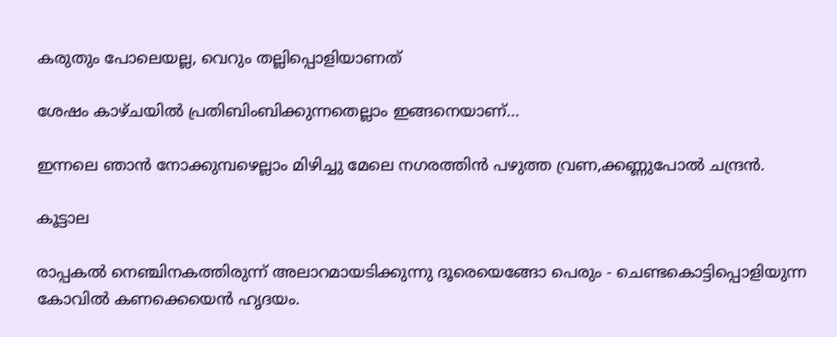കരുതും പോലെയല്ല, വെറും തല്ലിപ്പൊളിയാണത്

ശേഷം കാഴ്ചയിൽ പ്രതിബിംബിക്കുന്നതെല്ലാം ഇങ്ങനെയാണ്…

ഇന്നലെ ഞാൻ നോക്കുമ്പഴെല്ലാം മിഴിച്ചു മേലെ നഗരത്തിൻ പഴുത്ത വ്രണ,ക്കണ്ണുപോൽ ചന്ദ്രൻ.

കൂട്ടാല

രാപ്പകൽ നെഞ്ചിനകത്തിരുന്ന് അലാറമായടിക്കുന്നു ദൂരെയെങ്ങോ പെരും - ചെണ്ടകൊട്ടിപ്പൊളിയുന്ന കോവിൽ കണക്കെയെൻ ഹൃദയം.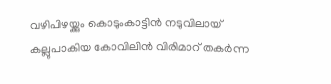വഴിപിഴയ്ക്കും കൊടുംകാട്ടിൻ നടുവിലായ് കല്ലുപാകിയ കോവിലിൻ വിരിമാറ് തകർന്ന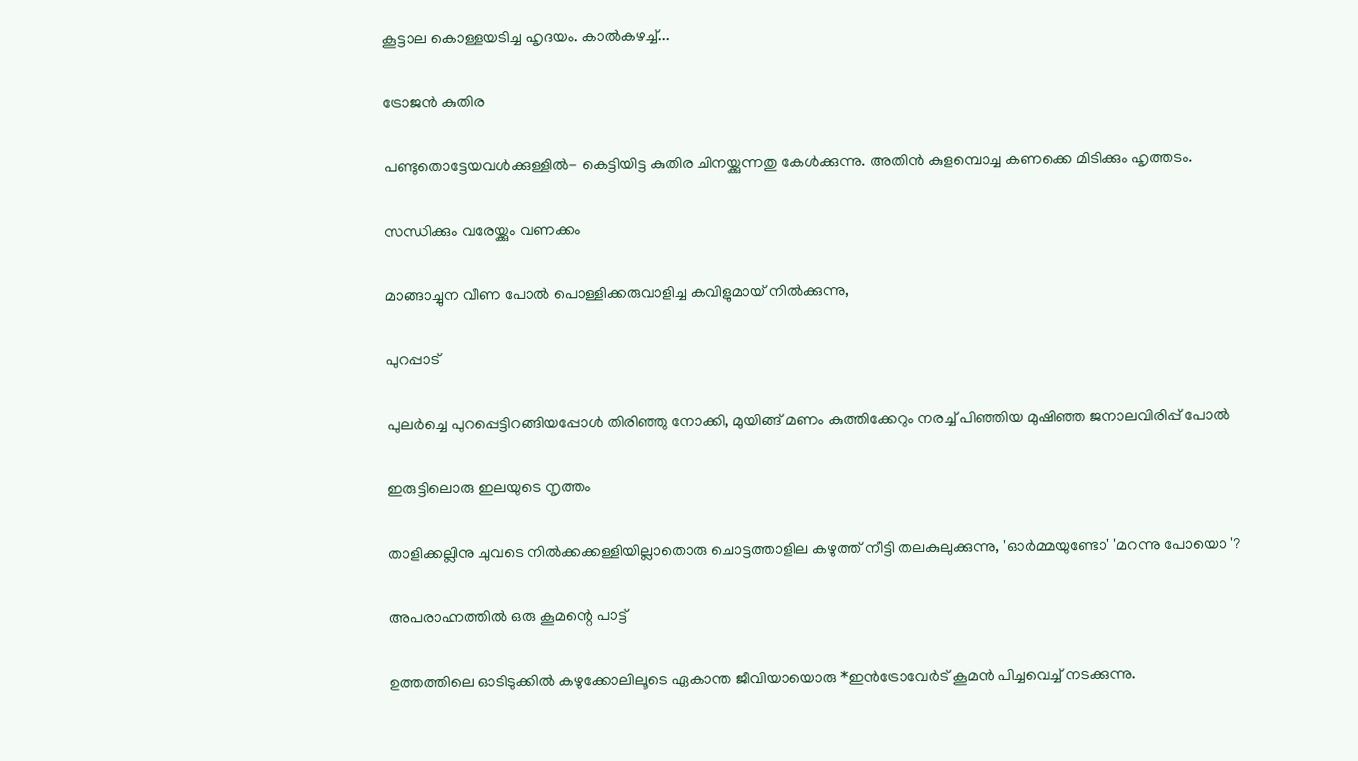കൂട്ടാല കൊള്ളയടിച്ച ഹൃദയം. കാൽകഴച്ച്...

ട്രോജൻ കുതിര

പണ്ടുതൊട്ടേയവൾക്കുള്ളിൽ- കെട്ടിയിട്ട കുതിര ചിനയ്ക്കുന്നതു കേൾക്കുന്നു. അതിൻ കുളമ്പൊച്ച കണക്കെ മിടിക്കും ഹൃത്തടം.

സന്ധിക്കും വരേയ്ക്കും വണക്കം

മാങ്ങാച്ചുന വീണ പോൽ പൊള്ളിക്കരുവാളിച്ച കവിളുമായ് നിൽക്കുന്നു,

പുറപ്പാട്

പുലർച്ചെ പുറപ്പെട്ടിറങ്ങിയപ്പോൾ തിരിഞ്ഞു നോക്കി, മുയിങ്ങ് മണം കുത്തിക്കേറും നരച്ച്‌ പിഞ്ഞിയ മുഷിഞ്ഞ ജനാലവിരിപ്പ് പോൽ

ഇരുട്ടിലൊരു ഇലയുടെ നൃത്തം

താളിക്കല്ലിനു ചുവടെ നിൽക്കക്കള്ളിയില്ലാതൊരു ചൊട്ടത്താളില കഴുത്ത് നീട്ടി തലകുലുക്കുന്നു, 'ഓർമ്മയുണ്ടോ' 'മറന്നു പോയൊ '?

അപരാഹ്നത്തിൽ ഒരു കൂമന്റെ പാട്ട്

ഉത്തത്തിലെ ഓടിടുക്കിൽ കഴുക്കോലിലൂടെ ഏകാന്ത ജീവിയായൊരു *ഇൻട്രോവേർട് കൂമൻ പിച്ചവെച്ച് നടക്കുന്നു.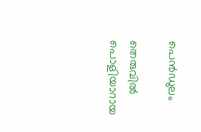പെൻഡുലം

തെരുവിൽ പൊളിയാറായ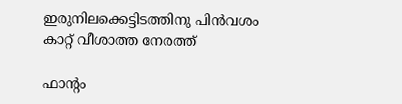ഇരുനിലക്കെട്ടിടത്തിനു പിൻവശം കാറ്റ് വീശാത്ത നേരത്ത്

ഫാന്റം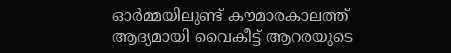ഓർമ്മയിലുണ്ട് കൗമാരകാലത്ത് ആദ്യമായി വൈകീട്ട് ആറരയുടെ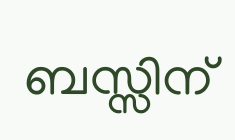ബസ്സിന്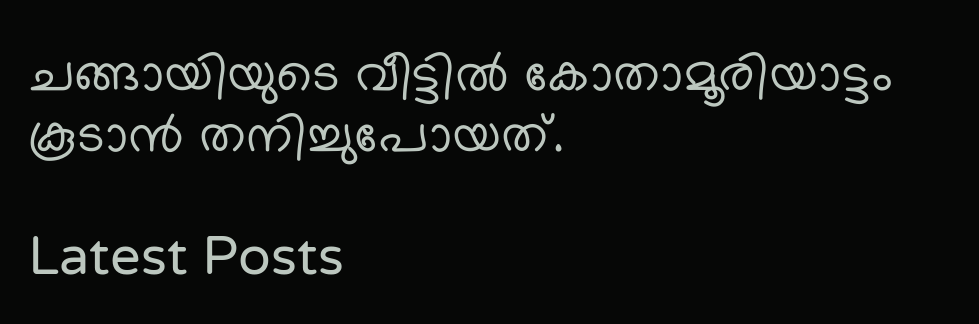ചങ്ങായിയുടെ വീട്ടിൽ കോതാമൂരിയാട്ടം കൂടാൻ തനിച്ചുപോയത്.

Latest Posts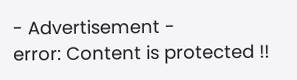- Advertisement -
error: Content is protected !!